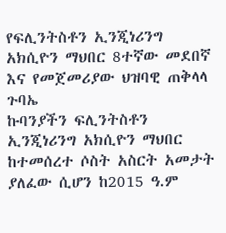የፍሊንትስቶን ኢንጂነሪንግ አክሲዮን ማህበር 8ተኛው መደበኛ እና የመጀመሪያው ህዝባዊ ጠቅላላ ጉባኤ
ኩባንያችን ፍሊንትስቶን ኢንጂነሪንግ አክሲዮን ማህበር ከተመሰረተ ሶስት አስርት አመታት ያለፈው ሲሆን ከ2015 ዓ.ም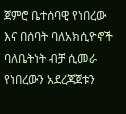ጀምሮ ቤተሰባዊ የነበረው እና በሰባት ባለአክሲዮኖች ባለቤትነት ብቻ ሲመራ የነበረውን አደረጃጀቱን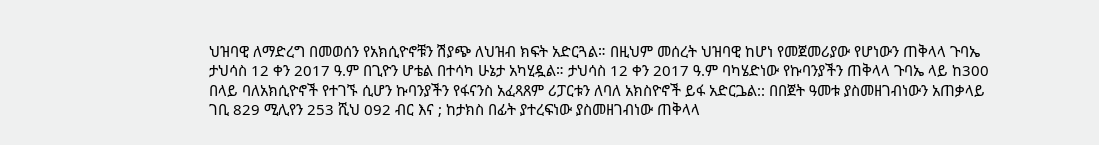ህዝባዊ ለማድረግ በመወሰን የአክሲዮኖቹን ሽያጭ ለህዝብ ክፍት አድርጓል። በዚህም መሰረት ህዝባዊ ከሆነ የመጀመሪያው የሆነውን ጠቅላላ ጉባኤ ታህሳስ 12 ቀን 2017 ዓ.ም በጊዮን ሆቴል በተሳካ ሁኔታ አካሂዷል። ታህሳስ 12 ቀን 2017 ዓ.ም ባካሄድነው የኩባንያችን ጠቅላላ ጉባኤ ላይ ከ300 በላይ ባለአክሲዮኖች የተገኙ ሲሆን ኩባንያችን የፋናንስ አፈጻጸም ሪፓርቱን ለባለ አክስዮኖች ይፋ አድርጔል:: በበጀት ዓመቱ ያስመዘገብነውን አጠቃላይ ገቢ 829 ሚሊየን 253 ሺህ 092 ብር እና ; ከታክስ በፊት ያተረፍነው ያስመዘገብነው ጠቅላላ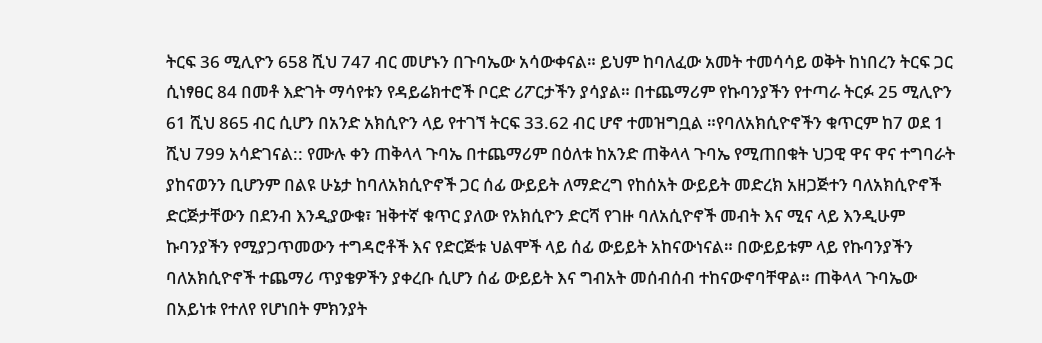ትርፍ 36 ሚሊዮን 658 ሺህ 747 ብር መሆኑን በጉባኤው አሳውቀናል። ይህም ከባለፈው አመት ተመሳሳይ ወቅት ከነበረን ትርፍ ጋር ሲነፃፀር 84 በመቶ እድገት ማሳየቱን የዳይሬክተሮች ቦርድ ሪፖርታችን ያሳያል። በተጨማሪም የኩባንያችን የተጣራ ትርፉ 25 ሚሊዮን 61 ሺህ 865 ብር ሲሆን በአንድ አክሲዮን ላይ የተገኘ ትርፍ 33.62 ብር ሆኖ ተመዝግቧል ።የባለአክሲዮኖችን ቁጥርም ከ7 ወደ 1 ሺህ 799 አሳድገናል:: የሙሉ ቀን ጠቅላላ ጉባኤ በተጨማሪም በዕለቱ ከአንድ ጠቅላላ ጉባኤ የሚጠበቁት ህጋዊ ዋና ዋና ተግባራት ያከናወንን ቢሆንም በልዩ ሁኔታ ከባለአክሲዮኖች ጋር ሰፊ ውይይት ለማድረግ የከሰአት ውይይት መድረክ አዘጋጅተን ባለአክሲዮኖች ድርጅታቸውን በደንብ እንዲያውቁ፣ ዝቅተኛ ቁጥር ያለው የአክሲዮን ድርሻ የገዙ ባለአሲዮኖች መብት እና ሚና ላይ እንዲሁም ኩባንያችን የሚያጋጥመውን ተግዳሮቶች እና የድርጅቱ ህልሞች ላይ ሰፊ ውይይት አከናውነናል። በውይይቱም ላይ የኩባንያችን ባለአክሲዮኖች ተጨማሪ ጥያቄዎችን ያቀረቡ ሲሆን ሰፊ ውይይት እና ግብአት መሰብሰብ ተከናውኖባቸዋል። ጠቅላላ ጉባኤው በአይነቱ የተለየ የሆነበት ምክንያት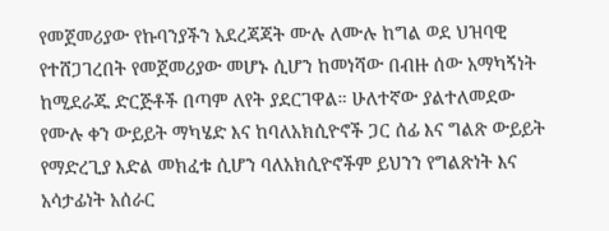የመጀመሪያው የኩባንያችን አደረጃጃት ሙሉ ለሙሉ ከግል ወደ ህዝባዊ የተሸጋገረበት የመጀመሪያው መሆኑ ሲሆን ከመነሻው በብዙ ሰው አማካኝነት ከሚደራጁ ድርጅቶች በጣም ለየት ያደርገዋል። ሁለተኛው ያልተለመደው የሙሉ ቀን ውይይት ማካሄድ እና ከባለአክሲዮኖች ጋር ሰፊ እና ግልጽ ውይይት የማድረጊያ እድል መክፈቱ ሲሆን ባለአክሲዮኖችም ይህንን የግልጽነት እና አሳታፊነት አሰራር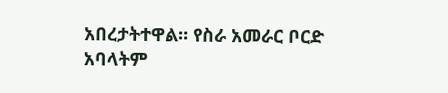አበረታትተዋል። የስራ አመራር ቦርድ አባላትም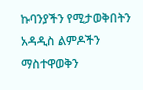ኩባንያችን የሚታወቅበትን አዳዲስ ልምዶችን ማስተዋወቅን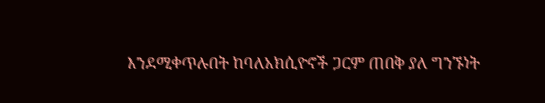እንደሚቀጥሉበት ከባለአክሲዮኖች ጋርም ጠበቅ ያለ ግንኙነት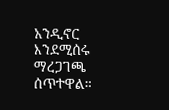አንዲኖር እንደሚሰሩ ማረጋገጫ ሰጥተዋል።